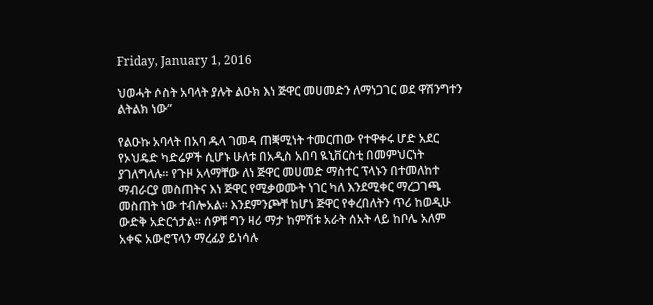Friday, January 1, 2016

ህወሓት ሶስት አባላት ያሉት ልዑክ እነ ጅዋር መሀመድን ለማነጋገር ወደ ዋሽንግተን ልትልክ ነው”

የልዑኩ አባላት በአባ ዱላ ገመዳ ጠቛሚነት ተመርጠው የተዋቀሩ ሆድ አደር የኦህዴድ ካድሬዎች ሲሆኑ ሁለቱ በአዲስ አበባ ዪኒቨርስቲ በመምህርነት ያገለግላሉ። የጉዞ አላማቸው ለነ ጅዋር መሀመድ ማስተር ፕላኑን በተመለከተ ማብራርያ መስጠትና እነ ጅዋር የሚቃወሙት ነገር ካለ እንደሚቀር ማረጋገጫ መስጠት ነው ተብሎአል። እንደምንጮቸ ከሆነ ጅዋር የቀረበለትን ጥሪ ከወዲሁ ውድቅ አድርጎታል። ሰዎቹ ግን ዛሪ ማታ ከምሽቱ አራት ሰአት ላይ ከቦሌ አለም አቀፍ አውሮፕላን ማረፊያ ይነሳሉ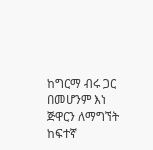ከግርማ ብሩ ጋር በመሆንም እነ ጅዋርን ለማግኘት ከፍተኛ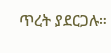ጥረት ያደርጋሉ።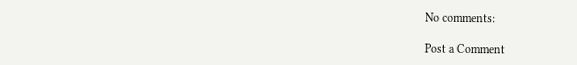No comments:

Post a Comment